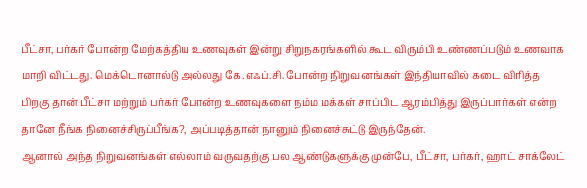பீட்சா, பர்கர் போன்ற மேற்கத்திய உணவுகள் இன்று சிறுநகரங்களில் கூட விரும்பி உண்ணப்படும் உணவாக மாறி விட்டது. மெக்டொனால்டு அல்லது கே.எஃப்.சி. போன்ற நிறுவனங்கள் இந்தியாவில் கடை விரித்த பிறகு தான் பீட்சா மற்றும் பர்கர் போன்ற உணவுகளை நம்ம மக்கள் சாப்பிட ஆரம்பித்து இருப்பார்கள் என்ற தானே நீங்க நினைச்சிருப்பீங்க?, அப்படித்தான் நானும் நினைச்சுட்டு இருந்தேன்.
ஆனால் அந்த நிறுவனங்கள் எல்லாம் வருவதற்கு பல ஆண்டுகளுக்கு முன்பே, பீட்சா, பர்கர், ஹாட் சாக்லேட்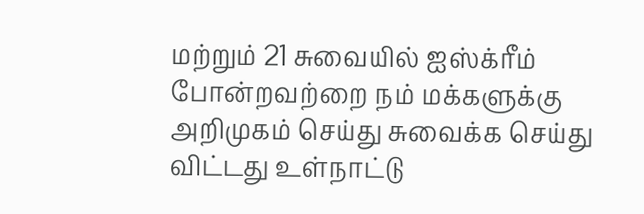மற்றும் 21 சுவையில் ஐஸ்க்ரீம் போன்றவற்றை நம் மக்களுக்கு அறிமுகம் செய்து சுவைக்க செய்து விட்டது உள்நாட்டு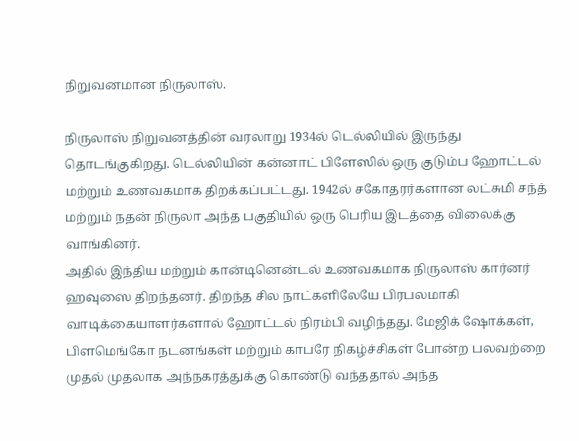நிறுவனமான நிருலாஸ்.

நிருலாஸ் நிறுவனத்தின் வரலாறு 1934ல் டெல்லியில் இருந்து தொடங்குகிறது. டெல்லியின் கன்னாட் பிளேஸில் ஒரு குடும்ப ஹோட்டல் மற்றும் உணவகமாக திறக்கப்பட்டது. 1942ல் சகோதரர்களான லட்சுமி சந்த் மற்றும் நதன் நிருலா அந்த பகுதியில் ஒரு பெரிய இடத்தை விலைக்கு வாங்கினர்.
அதில் இந்திய மற்றும் கான்டினென்டல் உணவகமாக நிருலாஸ் கார்னர் ஹவுஸை திறந்தனர். திறந்த சில நாட்களிலேயே பிரபலமாகி வாடிக்கையாளர்களால் ஹோட்டல் நிரம்பி வழிந்தது. மேஜிக் ஷோக்கள், பிளமெங்கோ நடனங்கள் மற்றும் காபரே நிகழ்ச்சிகள் போன்ற பலவற்றை முதல் முதலாக அந்நகரத்துக்கு கொண்டு வந்ததால் அந்த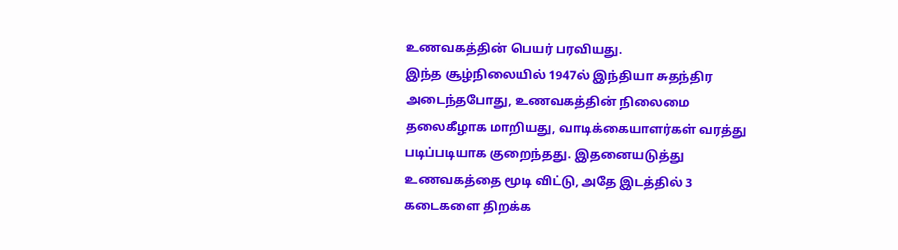உணவகத்தின் பெயர் பரவியது.
இந்த சூழ்நிலையில் 1947ல் இந்தியா சுதந்திர அடைந்தபோது, உணவகத்தின் நிலைமை தலைகீழாக மாறியது, வாடிக்கையாளர்கள் வரத்து படிப்படியாக குறைந்தது. இதனையடுத்து உணவகத்தை மூடி விட்டு, அதே இடத்தில் 3 கடைகளை திறக்க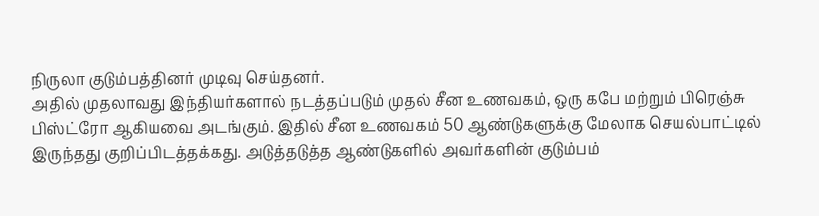நிருலா குடும்பத்தினர் முடிவு செய்தனர்.
அதில் முதலாவது இந்தியர்களால் நடத்தப்படும் முதல் சீன உணவகம், ஒரு கபே மற்றும் பிரெஞ்சு பிஸ்ட்ரோ ஆகியவை அடங்கும். இதில் சீன உணவகம் 50 ஆண்டுகளுக்கு மேலாக செயல்பாட்டில் இருந்தது குறிப்பிடத்தக்கது. அடுத்தடுத்த ஆண்டுகளில் அவர்களின் குடும்பம்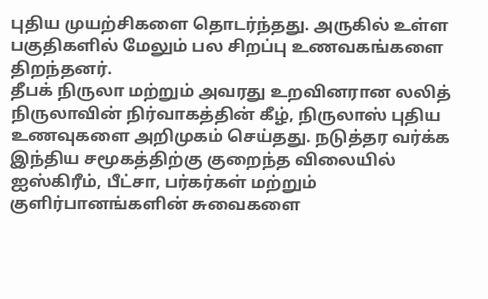புதிய முயற்சிகளை தொடர்ந்தது. அருகில் உள்ள பகுதிகளில் மேலும் பல சிறப்பு உணவகங்களை திறந்தனர்.
தீபக் நிருலா மற்றும் அவரது உறவினரான லலித் நிருலாவின் நிர்வாகத்தின் கீழ், நிருலாஸ் புதிய உணவுகளை அறிமுகம் செய்தது. நடுத்தர வர்க்க இந்திய சமூகத்திற்கு குறைந்த விலையில் ஐஸ்கிரீம், பீட்சா, பர்கர்கள் மற்றும் குளிர்பானங்களின் சுவைகளை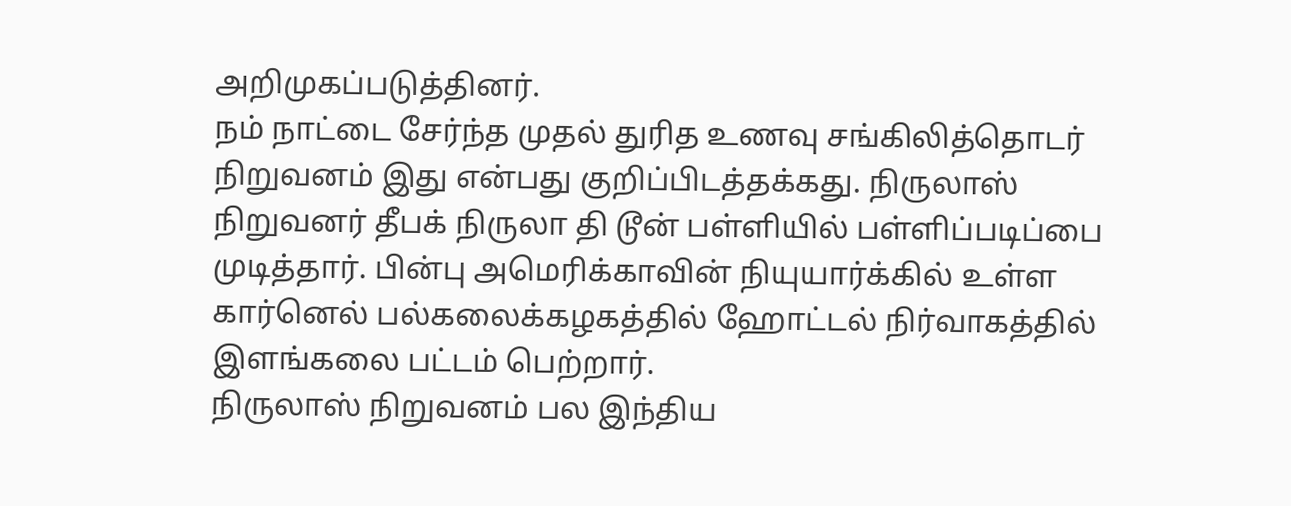அறிமுகப்படுத்தினர்.
நம் நாட்டை சேர்ந்த முதல் துரித உணவு சங்கிலித்தொடர் நிறுவனம் இது என்பது குறிப்பிடத்தக்கது. நிருலாஸ் நிறுவனர் தீபக் நிருலா தி டூன் பள்ளியில் பள்ளிப்படிப்பை முடித்தார். பின்பு அமெரிக்காவின் நியுயார்க்கில் உள்ள கார்னெல் பல்கலைக்கழகத்தில் ஹோட்டல் நிர்வாகத்தில் இளங்கலை பட்டம் பெற்றார்.
நிருலாஸ் நிறுவனம் பல இந்திய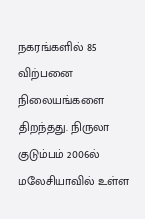நகரங்களில் 85 விற்பனை நிலையங்களை திறந்தது. நிருலா குடும்பம் 2006ல் மலேசியாவில் உள்ள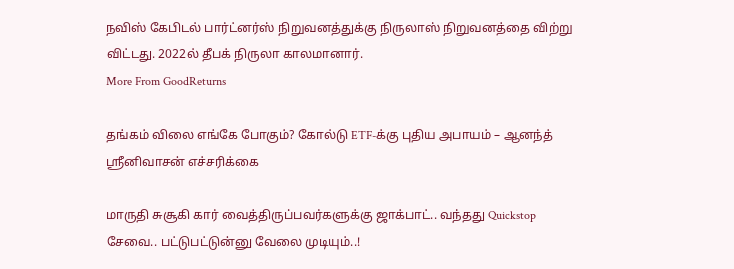நவிஸ் கேபிடல் பார்ட்னர்ஸ் நிறுவனத்துக்கு நிருலாஸ் நிறுவனத்தை விற்று விட்டது. 2022ல் தீபக் நிருலா காலமானார்.
More From GoodReturns

தங்கம் விலை எங்கே போகும்? கோல்டு ETF-க்கு புதிய அபாயம் – ஆனந்த் ஸ்ரீனிவாசன் எச்சரிக்கை

மாருதி சுசூகி கார் வைத்திருப்பவர்களுக்கு ஜாக்பாட்.. வந்தது Quickstop சேவை.. பட்டுபட்டுன்னு வேலை முடியும்..!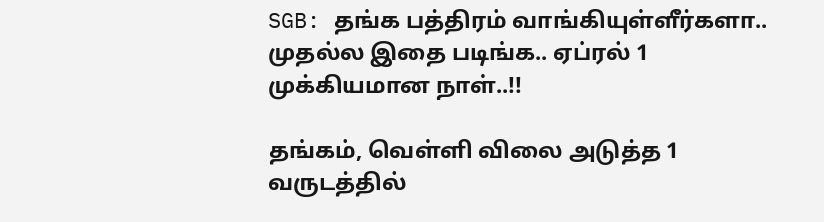SGB: தங்க பத்திரம் வாங்கியுள்ளீர்களா.. முதல்ல இதை படிங்க.. ஏப்ரல் 1 முக்கியமான நாள்..!!

தங்கம், வெள்ளி விலை அடுத்த 1 வருடத்தில்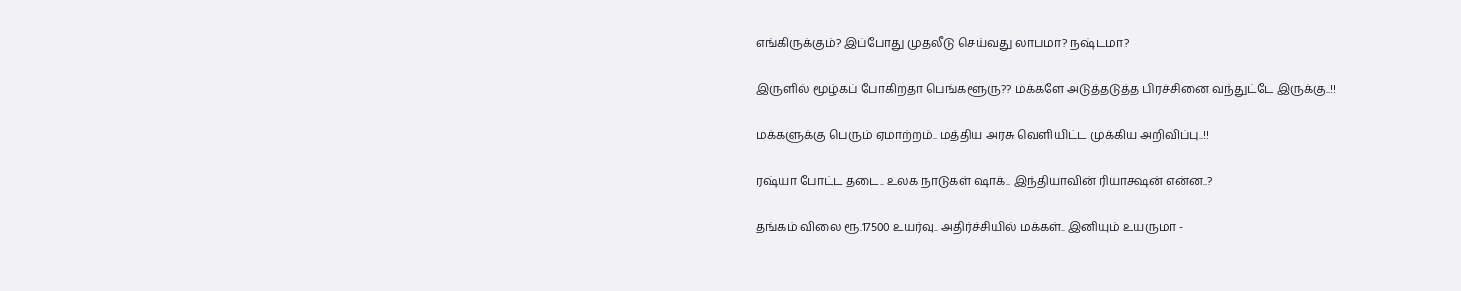எங்கிருக்கும்? இப்போது முதலீடு செய்வது லாபமா? நஷ்டமா?

இருளில் மூழ்கப் போகிறதா பெங்களூரு?? மக்களே அடுத்தடுத்த பிரச்சினை வந்துட்டே இருக்கு..!!

மக்களுக்கு பெரும் ஏமாற்றம்.. மத்திய அரசு வெளியிட்ட முக்கிய அறிவிப்பு..!!

ரஷ்யா போட்ட தடை.. உலக நாடுகள் ஷாக்.. இந்தியாவின் ரியாக்ஷன் என்ன..?

தங்கம் விலை ரூ.17500 உயர்வு.. அதிர்ச்சியில் மக்கள்.. இனியும் உயருமா -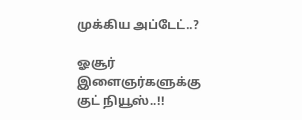முக்கிய அப்டேட்..?

ஓசூர் இளைஞர்களுக்கு குட் நியூஸ்..!!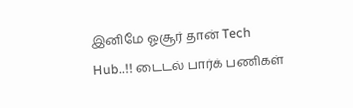இனிமே ஓசூர் தான் Tech Hub..!! டைடல் பார்க் பணிகள்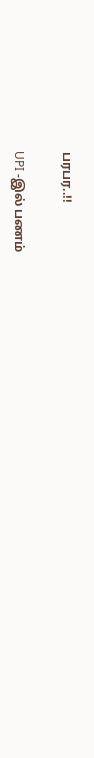பரபர..!!

UPI -இல் பணம்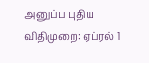அனுப்ப புதிய விதிமுறை: ஏப்ரல் 1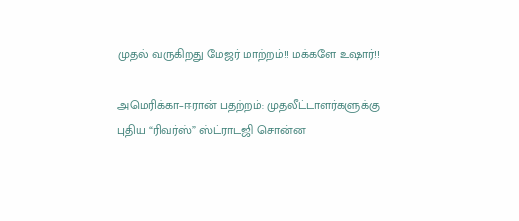முதல் வருகிறது மேஜர் மாற்றம்!! மக்களே உஷார்!!

அமெரிக்கா–ஈரான் பதற்றம்: முதலீட்டாளர்களுக்கு புதிய “ரிவர்ஸ்” ஸ்ட்ராடஜி சொன்ன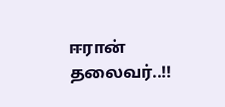ஈரான் தலைவர்..!!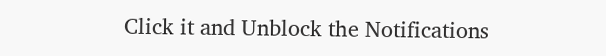Click it and Unblock the Notifications